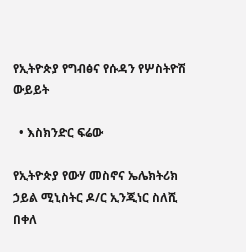የኢትዮጵያ የግብፅና የሱዳን የሦስትዮሽ ውይይት

  • እስክንድር ፍሬው

የኢትዮጵያ የውሃ መስኖና ኤሌክትሪክ ኃይል ሚኒስትር ዶ/ር ኢንጂነር ስለሺ በቀለ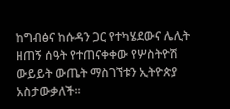ከግብፅና ከሱዳን ጋር የተካሄደውና ሌሊት ዘጠኝ ሰዓት የተጠናቀቀው የሦስትዮሽ ውይይት ውጤት ማስገኘቱን ኢትዮጵያ አስታውቃለች፡፡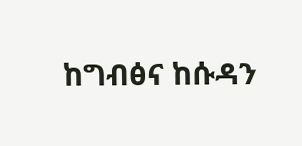ከግብፅና ከሱዳን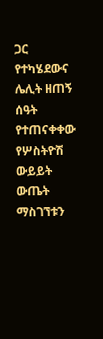ጋር የተካሄደውና ሌሊት ዘጠኝ ሰዓት የተጠናቀቀው የሦስትዮሽ ውይይት ውጤት ማስገኘቱን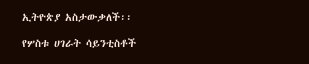ኢትዮጵያ አስታውቃለች፡፡

የሦስቱ ሀገራት ሳይንቲስቶች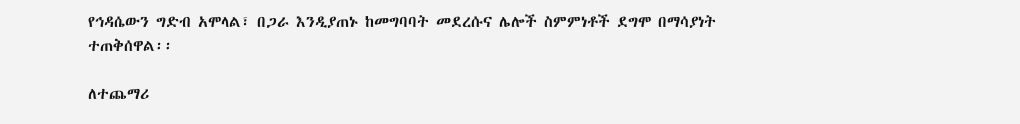የኅዳሴውን ግድብ አሞላል፣ በጋራ እንዲያጠኑ ከመግባባት መደረሱና ሌሎች ስምምነቶች ደግሞ በማሳያነት ተጠቅሰዋል፡፡

ለተጨማሪ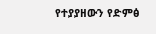የተያያዘውን የድምፅ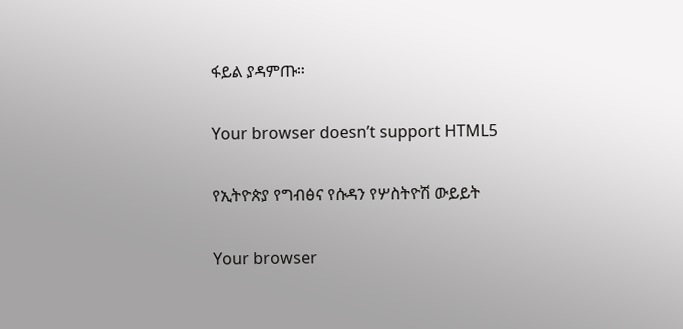ፋይል ያዳምጡ።

Your browser doesn’t support HTML5

የኢትዮጵያ የግብፅና የሱዳን የሦስትዮሽ ውይይት

Your browser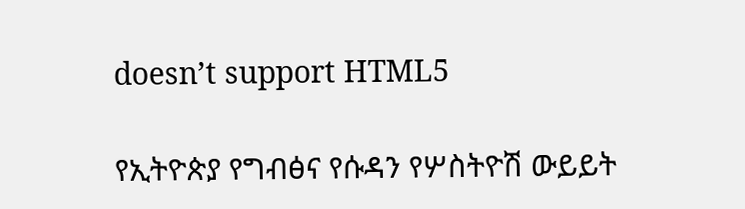doesn’t support HTML5

የኢትዮጵያ የግብፅና የሱዳን የሦስትዮሽ ውይይት